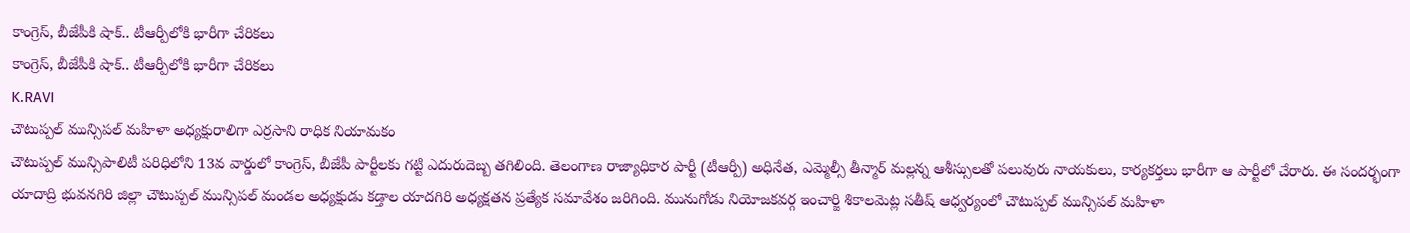కాంగ్రెస్, బీజేపీకి షాక్.. టీఆర్పీలోకి భారీగా చేరికలు
కాంగ్రెస్, బీజేపీకి షాక్.. టీఆర్పీలోకి భారీగా చేరికలు
K.RAVI
చౌటుప్పల్ మున్సిపల్ మహిళా అధ్యక్షురాలిగా ఎర్రసాని రాధిక నియామకం
చౌటుప్పల్ మున్సిపాలిటీ పరిధిలోని 13వ వార్డులో కాంగ్రెస్, బీజేపీ పార్టీలకు గట్టి ఎదురుదెబ్బ తగిలింది. తెలంగాణ రాజ్యాధికార పార్టీ (టీఆర్పీ) అధినేత, ఎమ్మెల్సీ తీన్మార్ మల్లన్న ఆశీస్సులతో పలువురు నాయకులు, కార్యకర్తలు భారీగా ఆ పార్టీలో చేరారు. ఈ సందర్భంగా యాదాద్రి భువనగిరి జిల్లా చౌటుప్పల్ మున్సిపల్ మండల అధ్యక్షుడు కడ్తాల యాదగిరి అధ్యక్షతన ప్రత్యేక సమావేశం జరిగింది. మునుగోడు నియోజకవర్గ ఇంచార్జి శికాలమెట్ల సతీష్ ఆధ్వర్యంలో చౌటుప్పల్ మున్సిపల్ మహిళా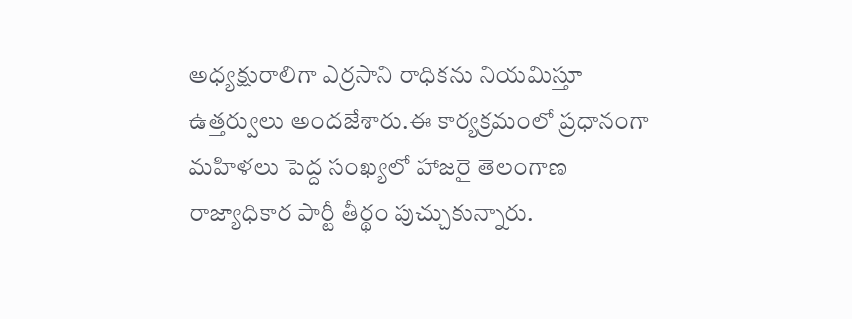అధ్యక్షురాలిగా ఎర్రసాని రాధికను నియమిస్తూ ఉత్తర్వులు అందజేశారు.ఈ కార్యక్రమంలో ప్రధానంగా మహిళలు పెద్ద సంఖ్యలో హాజరై తెలంగాణ రాజ్యాధికార పార్టీ తీర్థం పుచ్చుకున్నారు.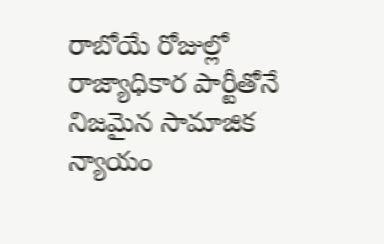రాబోయే రోజుల్లో రాజ్యాధికార పార్టీతోనే నిజమైన సామాజిక న్యాయం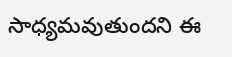సాధ్యమవుతుందని ఈ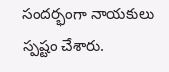సందర్భంగా నాయకులు స్పష్టం చేశారు.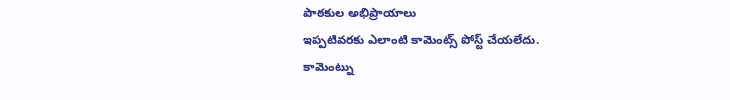పాఠకుల అభిప్రాయాలు
ఇప్పటివరకు ఎలాంటి కామెంట్స్ పోస్ట్ చేయలేదు.
కామెంట్ను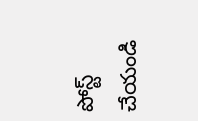పోస్ట్ చేయండి